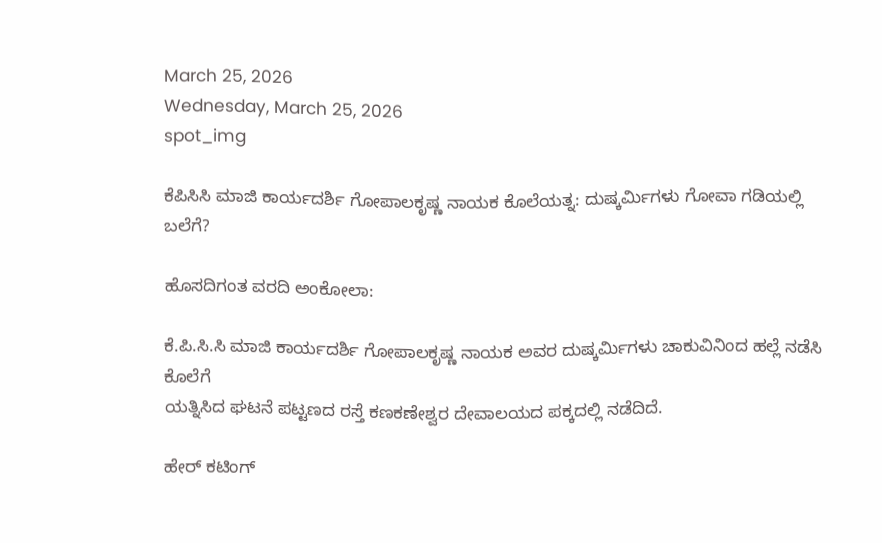March 25, 2026
Wednesday, March 25, 2026
spot_img

ಕೆಪಿಸಿಸಿ ಮಾಜಿ ಕಾರ್ಯದರ್ಶಿ ಗೋಪಾಲಕೃಷ್ಣ ನಾಯಕ ಕೊಲೆಯತ್ನ: ದುಷ್ಕರ್ಮಿಗಳು ಗೋವಾ ಗಡಿಯಲ್ಲಿ ಬಲೆಗೆ?

ಹೊಸದಿಗಂತ ವರದಿ ಅಂಕೋಲಾ:

ಕೆ.ಪಿ.ಸಿ.ಸಿ ಮಾಜಿ ಕಾರ್ಯದರ್ಶಿ ಗೋಪಾಲಕೃಷ್ಣ ನಾಯಕ ಅವರ ದುಷ್ಕರ್ಮಿಗಳು ಚಾಕುವಿನಿಂದ ಹಲ್ಲೆ ನಡೆಸಿ ಕೊಲೆಗೆ
ಯತ್ನಿಸಿದ ಘಟನೆ ಪಟ್ಟಣದ ರಸ್ತೆ ಕಣಕಣೇಶ್ವರ ದೇವಾಲಯದ ಪಕ್ಕದಲ್ಲಿ ನಡೆದಿದೆ.

ಹೇರ್ ಕಟಿಂಗ್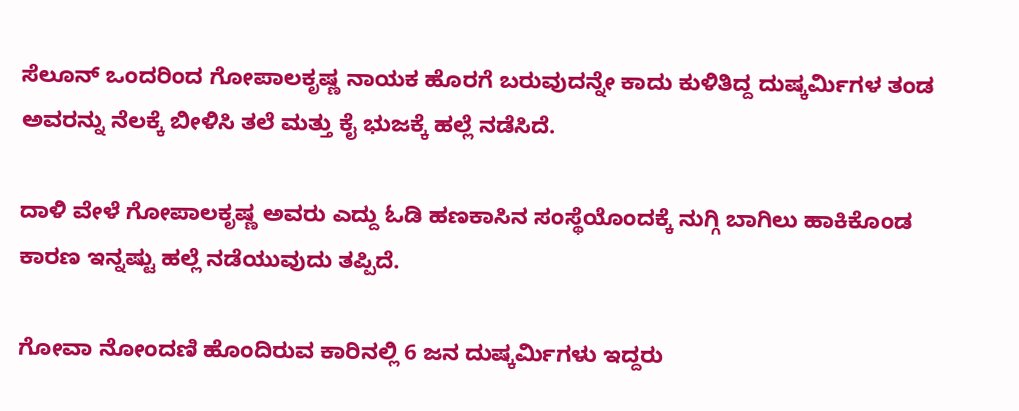ಸೆಲೂನ್ ಒಂದರಿಂದ ಗೋಪಾಲಕೃಷ್ಣ ನಾಯಕ ಹೊರಗೆ ಬರುವುದನ್ನೇ ಕಾದು ಕುಳಿತಿದ್ದ ದುಷ್ಕರ್ಮಿಗಳ ತಂಡ ಅವರನ್ನು ನೆಲಕ್ಕೆ ಬೀಳಿಸಿ ತಲೆ ಮತ್ತು ಕೈ ಭುಜಕ್ಕೆ ಹಲ್ಲೆ ನಡೆಸಿದೆ.

ದಾಳಿ ವೇಳೆ ಗೋಪಾಲಕೃಷ್ಣ ಅವರು ಎದ್ದು ಓಡಿ ಹಣಕಾಸಿನ ಸಂಸ್ಥೆಯೊಂದಕ್ಕೆ ನುಗ್ಗಿ ಬಾಗಿಲು ಹಾಕಿಕೊಂಡ ಕಾರಣ ಇನ್ನಷ್ಟು ಹಲ್ಲೆ ನಡೆಯುವುದು ತಪ್ಪಿದೆ.

ಗೋವಾ ನೋಂದಣಿ ಹೊಂದಿರುವ ಕಾರಿನಲ್ಲಿ 6 ಜನ ದುಷ್ಕರ್ಮಿಗಳು ಇದ್ದರು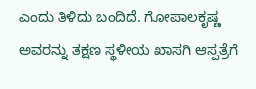ಎಂದು ತಿಳಿದು ಬಂದಿದೆ. ಗೋಪಾಲಕೃಷ್ಣ ಅವರನ್ನು ತಕ್ಷಣ ಸ್ಥಳೀಯ ಖಾಸಗಿ ಆಸ್ಪತ್ರೆಗೆ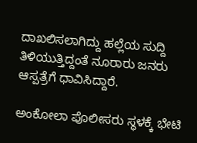ದಾಖಲಿಸಲಾಗಿದ್ದು ಹಲ್ಲೆಯ ಸುದ್ದಿ ತಿಳಿಯುತ್ತಿದ್ದಂತೆ ನೂರಾರು ಜನರು ಆಸ್ಪತ್ರೆಗೆ ಧಾವಿಸಿದ್ದಾರೆ.

ಅಂಕೋಲಾ ಪೊಲೀಸರು ಸ್ಥಳಕ್ಕೆ ಭೇಟಿ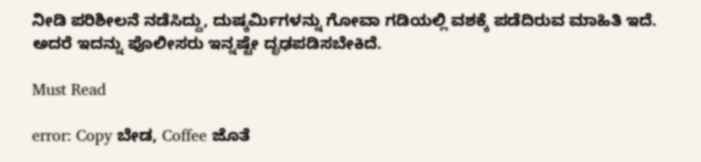ನೀಡಿ ಪರಿಶೀಲನೆ ನಡೆಸಿದ್ದು, ದುಷ್ಕರ್ಮಿಗಳನ್ನು ಗೋವಾ ಗಡಿಯಲ್ಲಿ ವಶಕ್ಕೆ ಪಡೆದಿರುವ ಮಾಹಿತಿ ಇದೆ. ಅದರೆ ಇದನ್ನು ಪೊಲೀಸರು ಇನ್ನಷ್ಟೇ ದೃಢಪಡಿಸಬೇಕಿದೆ.

Must Read

error: Copy ಬೇಡ, Coffee ಜೊತೆ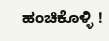ಹಂಚಿಕೊಳ್ಳಿ !